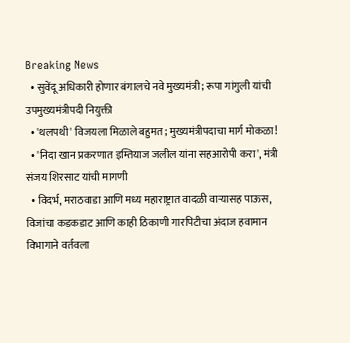Breaking News
  • सुवेंदू अधिकारी होणार बंगालचे नवे मुख्यमंत्री; रूपा गांगुली यांची उपमुख्यमंत्रीपदी नियुक्ती
  • 'थलपथी' विजयला मिळाले बहुमत; मुख्यमंत्रीपदाचा मार्ग मोकळा!
  • 'निदा खान प्रकरणात इम्तियाज जलील यांना सहआरोपी करा', मंत्री संजय शिरसाट यांची मागणी
  • विदर्भ, मराठवाडा आणि मध्य महाराष्ट्रात वादळी वाऱ्यासह पाऊस, विजांचा कडकडाट आणि काही ठिकाणी गारपिटीचा अंदाज हवामान विभागाने वर्तवला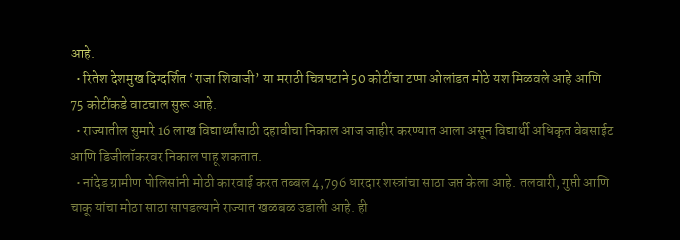आहे.
  • रितेश देशमुख दिग्दर्शित ‘राजा शिवाजी’ या मराठी चित्रपटाने 50 कोटींचा टप्पा ओलांडत मोठे यश मिळवले आहे आणि 75 कोटींकडे वाटचाल सुरू आहे.
  • राज्यातील सुमारे 16 लाख विद्यार्थ्यांसाठी दहावीचा निकाल आज जाहीर करण्यात आला असून विद्यार्थी अधिकृत वेबसाईट आणि डिजीलॉकरवर निकाल पाहू शकतात.
  • नांदेड ग्रामीण पोलिसांनी मोठी कारवाई करत तब्बल 4,796 धारदार शस्त्रांचा साठा जप्त केला आहे. तलवारी, गुप्ती आणि चाकू यांचा मोठा साठा सापडल्याने राज्यात खळबळ उडाली आहे. ही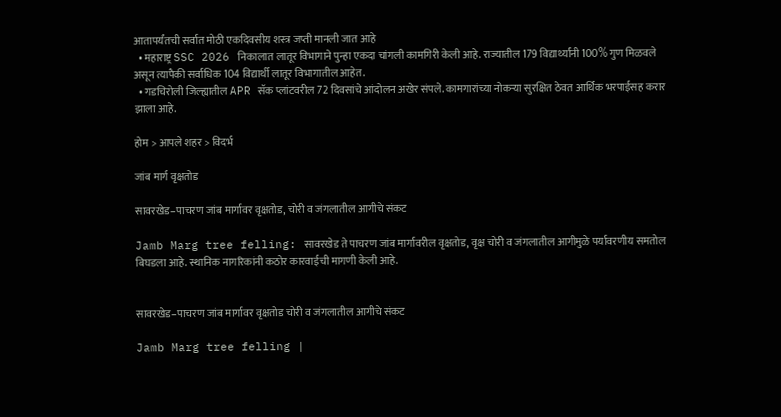आतापर्यंतची सर्वात मोठी एकदिवसीय शस्त्र जप्ती मानली जात आहे
  • महाराष्ट्र SSC 2026 निकालात लातूर विभागाने पुन्हा एकदा चांगली कामगिरी केली आहे. राज्यातील 179 विद्यार्थ्यांनी 100% गुण मिळवले असून त्यापैकी सर्वाधिक 104 विद्यार्थी लातूर विभागातील आहेत.
  • गडचिरोली जिल्ह्यातील APR सॅक प्लांटवरील 72 दिवसांचे आंदोलन अखेर संपले. कामगारांच्या नोकऱ्या सुरक्षित ठेवत आर्थिक भरपाईसह करार झाला आहे.

होम > आपले शहर > विदर्भ

जांब मार्ग वृक्षतोड

सावरखेड–पाचरण जांब मार्गावर वृक्षतोड, चोरी व जंगलातील आगीचे संकट

Jamb Marg tree felling: सावरखेड ते पाचरण जांब मार्गावरील वृक्षतोड, वृक्ष चोरी व जंगलातील आगीमुळे पर्यावरणीय समतोल बिघडला आहे. स्थानिक नागरिकांनी कठोर कारवाईची मागणी केली आहे.


सावरखेड–पाचरण जांब मार्गावर वृक्षतोड चोरी व जंगलातील आगीचे संकट

Jamb Marg tree felling |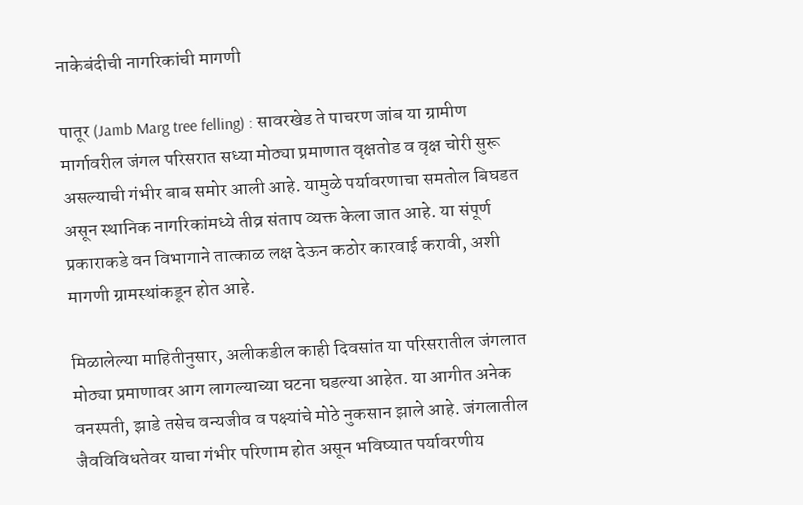नाकेबंदीची नागरिकांची मागणी

पातूर (Jamb Marg tree felling) : सावरखेड ते पाचरण जांब या ग्रामीण मार्गावरील जंगल परिसरात सध्या मोठ्या प्रमाणात वृक्षतोड व वृक्ष चोरी सुरू असल्याची गंभीर बाब समोर आली आहे. यामुळे पर्यावरणाचा समतोल बिघडत असून स्थानिक नागरिकांमध्ये तीव्र संताप व्यक्त केला जात आहे. या संपूर्ण प्रकाराकडे वन विभागाने तात्काळ लक्ष देऊन कठोर कारवाई करावी, अशी मागणी ग्रामस्थांकडून होत आहे.

मिळालेल्या माहितीनुसार, अलीकडील काही दिवसांत या परिसरातील जंगलात मोठ्या प्रमाणावर आग लागल्याच्या घटना घडल्या आहेत. या आगीत अनेक वनस्पती, झाडे तसेच वन्यजीव व पक्ष्यांचे मोठे नुकसान झाले आहे. जंगलातील जैवविविधतेवर याचा गंभीर परिणाम होत असून भविष्यात पर्यावरणीय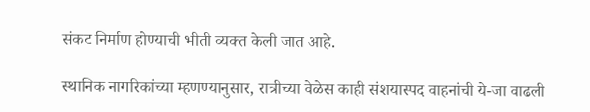संकट निर्माण होण्याची भीती व्यक्त केली जात आहे.

स्थानिक नागरिकांच्या म्हणण्यानुसार, रात्रीच्या वेळेस काही संशयास्पद वाहनांची ये-जा वाढली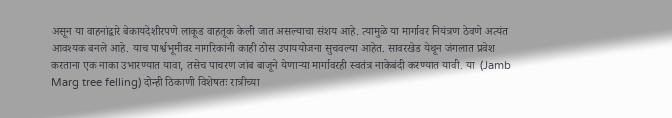असून या वाहनांद्वारे बेकायदेशीरपणे लाकूड वाहतूक केली जात असल्याचा संशय आहे. त्यामुळे या मार्गावर नियंत्रण ठेवणे अत्यंत आवश्यक बनले आहे. याच पार्श्वभूमीवर नागरिकांनी काही ठोस उपाययोजना सुचवल्या आहेत. सावरखेड येथून जंगलात प्रवेश करताना एक नाका उभारण्यात यावा, तसेच पाचरण जांब बाजूने येणाऱ्या मार्गावरही स्वतंत्र नाकेबंदी करण्यात यावी. या  (Jamb Marg tree felling) दोन्ही ठिकाणी विशेषतः रात्रीच्या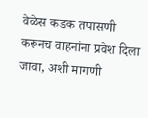वेळेस कडक तपासणी करूनच वाहनांना प्रवेश दिला जावा, अशी मागणी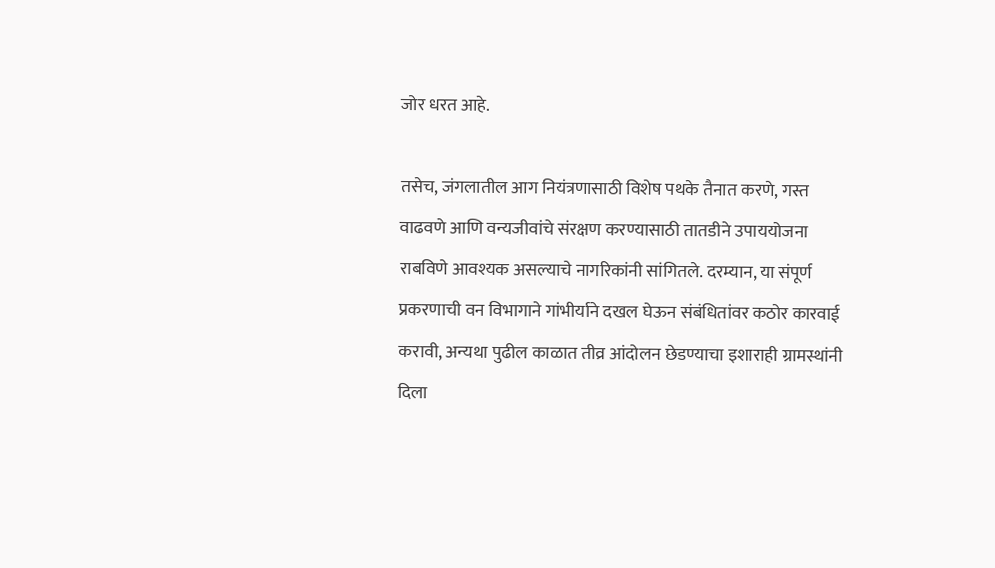जोर धरत आहे.

तसेच, जंगलातील आग नियंत्रणासाठी विशेष पथके तैनात करणे, गस्त वाढवणे आणि वन्यजीवांचे संरक्षण करण्यासाठी तातडीने उपाययोजना राबविणे आवश्यक असल्याचे नागरिकांनी सांगितले. दरम्यान, या संपूर्ण प्रकरणाची वन विभागाने गांभीर्याने दखल घेऊन संबंधितांवर कठोर कारवाई करावी, अन्यथा पुढील काळात तीव्र आंदोलन छेडण्याचा इशाराही ग्रामस्थांनी दिला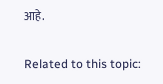आहे.

Related to this topic: